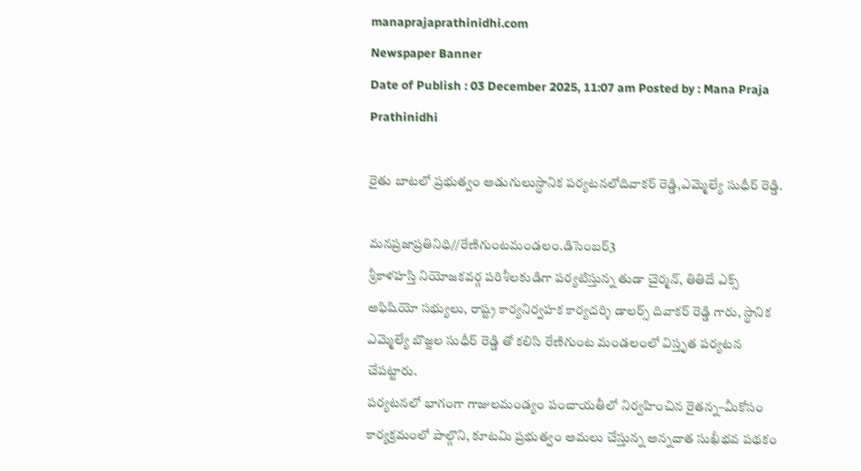manaprajaprathinidhi.com
Newspaper Banner
Date of Publish : 03 December 2025, 11:07 am Posted by : Mana Praja Prathinidhi

రైతు బాటలో ప్రభుత్వం అడుగులుస్థానిక పర్యటనలోదివాకర్ రెడ్డి,ఎమ్మెల్యే సుధీర్ రెడ్డి.

మనప్రజాప్రతినిధి//రేణిగుంటమండలం.డిసెంబర్3
శ్రీకాళహస్తి నియోజకవర్గ పరిశీలకుడిగా పర్యటిస్తున్న తుడా చైర్మన్, తితిదే ఎక్స్ అఫిషియో సభ్యులు, రాష్ట్ర కార్యనిర్వహక కార్యదర్శి డాలర్స్ దివాకర్ రెడ్డి గారు, స్థానిక ఎమ్మెల్యే బొజ్జల సుధీర్ రెడ్డి తో కలిసి రేణిగుంట మండలంలో విస్తృత పర్యటన చేపట్టారు.
పర్యటనలో భాగంగా గాజులమండ్యం పంచాయతీలో నిర్వహించిన రైతన్న–మీకోసం కార్యక్రమంలో పాల్గొని, కూటమి ప్రభుత్వం అమలు చేస్తున్న అన్నదాత సుఖీభవ పథకం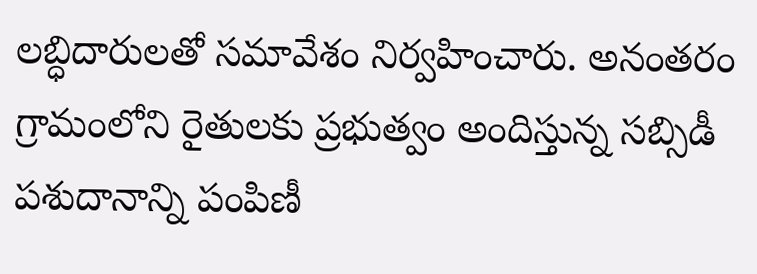లబ్ధిదారులతో సమావేశం నిర్వహించారు. అనంతరం గ్రామంలోని రైతులకు ప్రభుత్వం అందిస్తున్న సబ్సిడీ పశుదానాన్ని పంపిణీ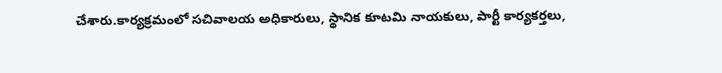చేశారు.కార్యక్రమంలో సచివాలయ అధికారులు, స్థానిక కూటమి నాయకులు, పార్టీ కార్యకర్తలు,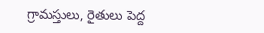గ్రామస్తులు, రైతులు పెద్ద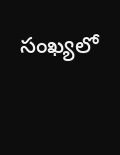సంఖ్యలో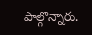పాల్గొన్నారు.